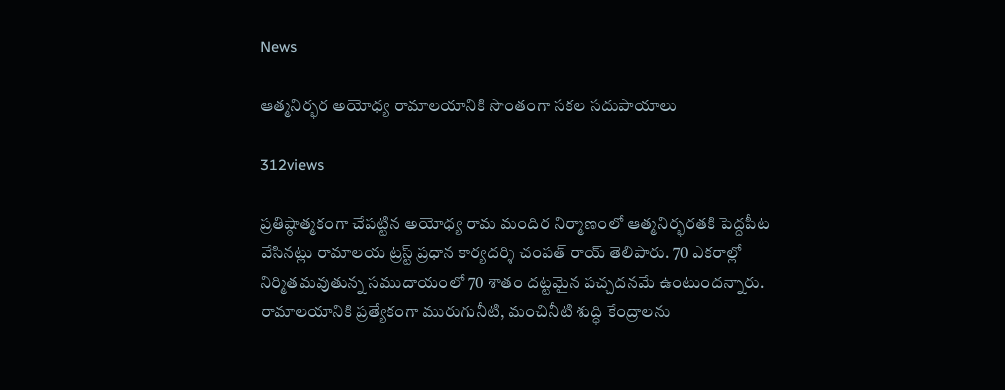News

ఆత్మనిర్భర అయోధ్య రామాలయానికి సొంతంగా సకల సదుపాయాలు

312views

ప్రతిష్ఠాత్మకంగా చేపట్టిన అయోధ్య రామ మందిర నిర్మాణంలో ఆత్మనిర్భరతకి పెద్దపీట వేసినట్లు రామాలయ ట్రస్ట్ ప్రధాన కార్యదర్శి చంపత్ రాయ్ తెలిపారు. 70 ఎకరాల్లో నిర్మితమవుతున్న సముదాయంలో 70 శాతం దట్టమైన పచ్చదనమే ఉంటుందన్నారు. రామాలయానికి ప్రత్యేకంగా మురుగునీటి, మంచినీటి శుద్ధి కేంద్రాలను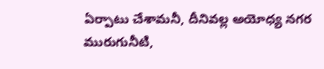ఏర్పాటు చేశామనీ, దీనివల్ల అయోధ్య నగర మురుగునీటి,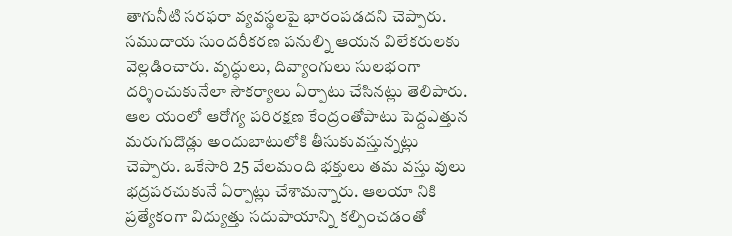తాగునీటి సరఫరా వ్యవస్థలపై భారంపడదని చెప్పారు. సముదాయ సుందరీకరణ పనుల్ని ఆయన విలేకరులకు వెల్లడించారు. వృద్ధులు, దివ్యాంగులు సులభంగా దర్శించుకునేలా సౌకర్యాలు ఏర్పాటు చేసినట్లు తెలిపారు. ఆల యంలో ఆరోగ్య పరిరక్షణ కేంద్రంతోపాటు పెద్దఎత్తున మరుగుదొడ్లు అందుబాటులోకి తీసుకువస్తున్నట్లు చెప్పారు. ఒకేసారి 25 వేలమంది భక్తులు తమ వస్తు వులు భద్రపరచుకునే ఏర్పాట్లు చేశామన్నారు. ఆలయా నికి ప్రత్యేకంగా విద్యుత్తు సదుపాయాన్ని కల్పించడంతో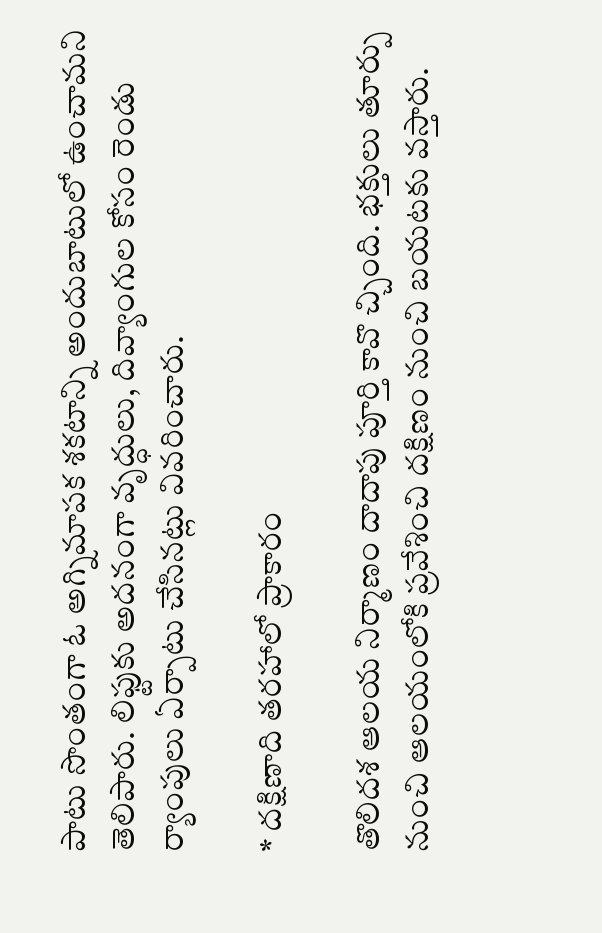పాటు సొంతంగా ఓ అగ్నిమాపక శకటాన్ని అందుబాటులో ఉంచామని తెలిపారు. లిఫ్టుకు అదనంగా వృద్ధులు, దివ్యాంగుల కోసం రెండు ర్యాంపులు ఏర్పాటు చేసినట్లు వివరించారు.

* దక్షిణాది తరహాలో ప్రాకారం

తొలిదశ ఆలయ నిర్మాణం దాదాపు పూర్తి కావొ చ్చింది. భక్తులు తూర్పు నుంచి ఆలయంలోకి ప్రవేశించి దక్షిణం నుంచి బయటకు వస్తారు.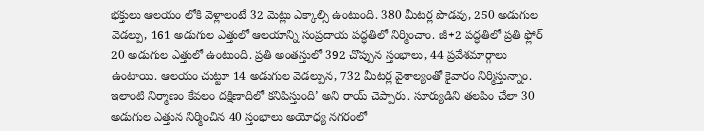భక్తులు ఆలయం లోకి వెళ్లాలంటే 32 మెట్లు ఎక్కాల్సి ఉంటుంది. 380 మీటర్ల పొడవు, 250 అడుగుల వెడల్పు, 161 అడుగుల ఎత్తులో ఆలయాన్ని సంప్రదాయ పద్ధతిలో నిర్మించాం. జీ+2 పద్ధతిలో ప్రతి ఫ్లోర్ 20 అడుగుల ఎత్తులో ఉంటుంది. ప్రతి అంతస్తులో 392 చొప్పున స్తంభాలు, 44 ప్రవేశమార్గాలు ఉంటాయి. ఆలయం చుట్టూ 14 అడుగుల వెడల్పున, 732 మీటర్ల వైశాల్యంతో కైవారం నిర్మిస్తున్నాం. ఇలాంటి నిర్మాణం కేవలం దక్షిణాదిలో కనిపిస్తుంది’ అని రాయ్ చెప్పారు. సూర్యుడిని తలపిం చేలా 30 అడుగుల ఎత్తున నిర్మించిన 40 స్తంభాలు అయోధ్య నగరంలో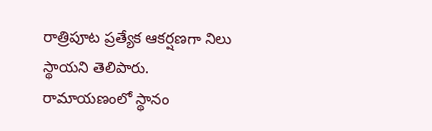రాత్రిపూట ప్రత్యేక ఆకర్షణగా నిలు స్థాయని తెలిపారు. రామాయణంలో స్థానం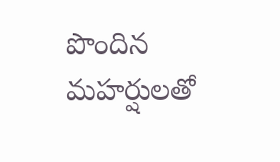పొందిన మహర్షులతో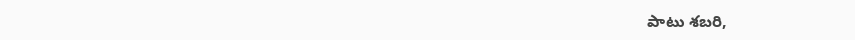పాటు శబరి,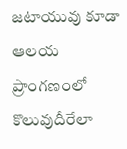జటాయువు కూడా ఆలయ ప్రాంగణంలో కొలువుదీరేలా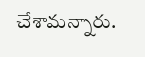చేశామన్నారు.